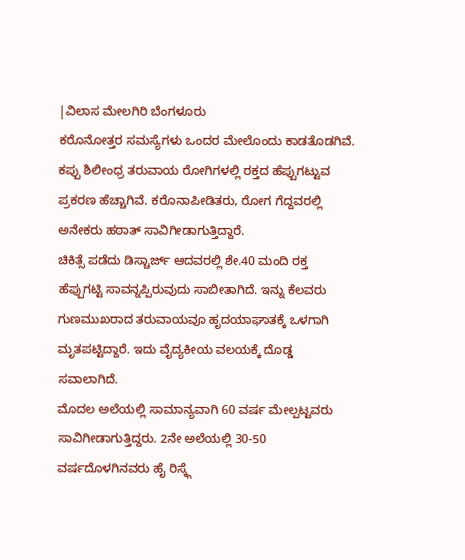|ವಿಲಾಸ ಮೇಲಗಿರಿ ಬೆಂಗಳೂರು
ಕರೊನೋತ್ತರ ಸಮಸ್ಯೆಗಳು ಒಂದರ ಮೇಲೊಂದು ಕಾಡತೊಡಗಿವೆ. ಕಪ್ಪು ಶಿಲೀಂಧ್ರ ತರುವಾಯ ರೋಗಿಗಳಲ್ಲಿ ರಕ್ತದ ಹೆಪ್ಪುಗಟ್ಟುವ ಪ್ರಕರಣ ಹೆಚ್ಚಾಗಿವೆ. ಕರೊನಾಪೀಡಿತರು, ರೋಗ ಗೆದ್ದವರಲ್ಲಿ ಅನೇಕರು ಹಠಾತ್ ಸಾವಿಗೀಡಾಗುತ್ತಿದ್ದಾರೆ.
ಚಿಕಿತ್ಸೆ ಪಡೆದು ಡಿಸ್ಚಾರ್ಜ್ ಆದವರಲ್ಲಿ ಶೇ.40 ಮಂದಿ ರಕ್ತ ಹೆಪ್ಪುಗಟ್ಟಿ ಸಾವನ್ನಪ್ಪಿರುವುದು ಸಾಬೀತಾಗಿದೆ. ಇನ್ನು ಕೆಲವರು ಗುಣಮುಖರಾದ ತರುವಾಯವೂ ಹೃದಯಾಘಾತಕ್ಕೆ ಒಳಗಾಗಿ ಮೃತಪಟ್ಟಿದ್ದಾರೆ. ಇದು ವೈದ್ಯಕೀಯ ವಲಯಕ್ಕೆ ದೊಡ್ಡ ಸವಾಲಾಗಿದೆ.
ಮೊದಲ ಅಲೆಯಲ್ಲಿ ಸಾಮಾನ್ಯವಾಗಿ 60 ವರ್ಷ ಮೇಲ್ಪಟ್ಟವರು ಸಾವಿಗೀಡಾಗುತ್ತಿದ್ದರು. 2ನೇ ಅಲೆಯಲ್ಲಿ 30-50 ವರ್ಷದೊಳಗಿನವರು ಹೈ ರಿಸ್ಕ್ಗೆ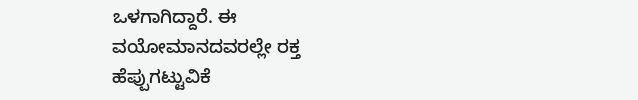ಒಳಗಾಗಿದ್ದಾರೆ. ಈ ವಯೋಮಾನದವರಲ್ಲೇ ರಕ್ತ ಹೆಪ್ಪುಗಟ್ಟುವಿಕೆ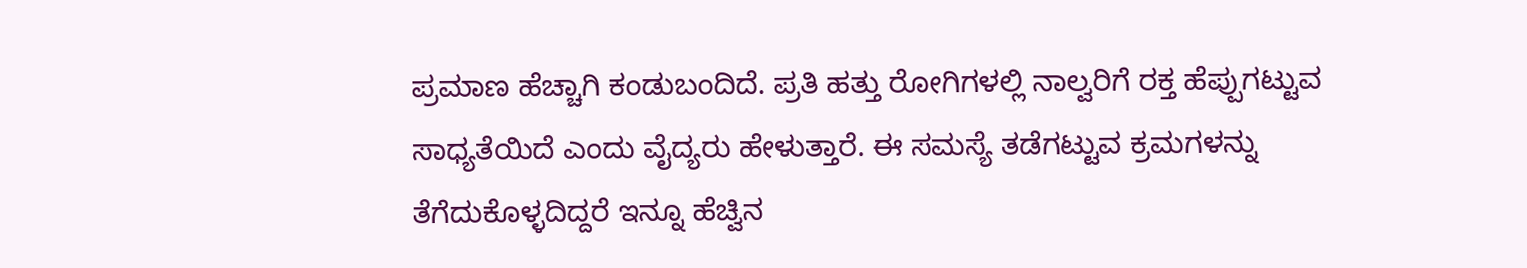ಪ್ರಮಾಣ ಹೆಚ್ಚಾಗಿ ಕಂಡುಬಂದಿದೆ. ಪ್ರತಿ ಹತ್ತು ರೋಗಿಗಳಲ್ಲಿ ನಾಲ್ವರಿಗೆ ರಕ್ತ ಹೆಪ್ಪುಗಟ್ಟುವ ಸಾಧ್ಯತೆಯಿದೆ ಎಂದು ವೈದ್ಯರು ಹೇಳುತ್ತಾರೆ. ಈ ಸಮಸ್ಯೆ ತಡೆಗಟ್ಟುವ ಕ್ರಮಗಳನ್ನು ತೆಗೆದುಕೊಳ್ಳದಿದ್ದರೆ ಇನ್ನೂ ಹೆಚ್ವಿನ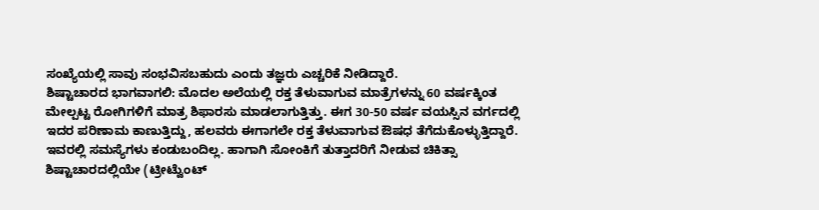ಸಂಖ್ಯೆಯಲ್ಲಿ ಸಾವು ಸಂಭವಿಸಬಹುದು ಎಂದು ತಜ್ಞರು ಎಚ್ಚರಿಕೆ ನೀಡಿದ್ದಾರೆ.
ಶಿಷ್ಟಾಚಾರದ ಭಾಗವಾಗಲಿ: ಮೊದಲ ಅಲೆಯಲ್ಲಿ ರಕ್ತ ತೆಳುವಾಗುವ ಮಾತ್ರೆಗಳನ್ನು 60 ವರ್ಷಕ್ಕಿಂತ ಮೇಲ್ಪಟ್ಟ ರೋಗಿಗಳಿಗೆ ಮಾತ್ರ ಶಿಫಾರಸು ಮಾಡಲಾಗುತ್ತಿತ್ತು. ಈಗ 30-50 ವರ್ಷ ವಯಸ್ಸಿನ ವರ್ಗದಲ್ಲಿ ಇದರ ಪರಿಣಾಮ ಕಾಣುತ್ತಿದ್ದು, ಹಲವರು ಈಗಾಗಲೇ ರಕ್ತ ತೆಳುವಾಗುವ ಔಷಧ ತೆಗೆದುಕೊಳ್ಳುತ್ತಿದ್ದಾರೆ. ಇವರಲ್ಲಿ ಸಮಸ್ಯೆಗಳು ಕಂಡುಬಂದಿಲ್ಲ. ಹಾಗಾಗಿ ಸೋಂಕಿಗೆ ತುತ್ತಾದರಿಗೆ ನೀಡುವ ಚಿಕಿತ್ಸಾ ಶಿಷ್ಟಾಚಾರದಲ್ಲಿಯೇ (ಟ್ರೀಟ್ವೆುಂಟ್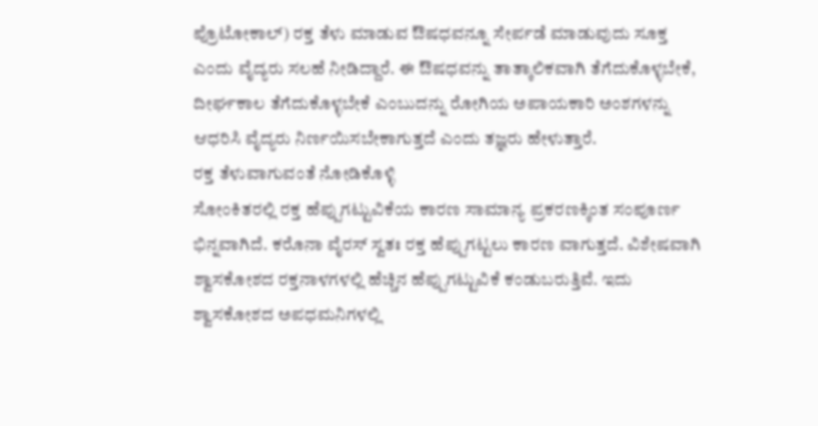ಪ್ರೊಟೋಕಾಲ್) ರಕ್ತ ತೆಳು ಮಾಡುವ ಔಷಧವನ್ನೂ ಸೇರ್ಪಡೆ ಮಾಡುವುದು ಸೂಕ್ತ ಎಂದು ವೈದ್ಯರು ಸಲಹೆ ನೀಡಿದ್ದಾರೆ. ಈ ಔಷಧವನ್ನು ತಾತ್ಕಾಲಿಕವಾಗಿ ತೆಗೆದುಕೊಳ್ಳಬೇಕೆ, ದೀರ್ಘಕಾಲ ತೆಗೆದುಕೊಳ್ಳಬೇಕೆ ಎಂಬುದನ್ನು ರೋಗಿಯ ಅಪಾಯಕಾರಿ ಅಂಶಗಳನ್ನು ಆಧರಿಸಿ ವೈದ್ಯರು ನಿರ್ಣಯಿಸಬೇಕಾಗುತ್ತದೆ ಎಂದು ತಜ್ಞರು ಹೇಳುತ್ತಾರೆ.
ರಕ್ತ ತೆಳುವಾಗುವಂತೆ ನೋಡಿಕೊಳ್ಳಿ
ಸೋಂಕಿತರಲ್ಲಿ ರಕ್ತ ಹೆಪ್ಪುಗಟ್ಟುವಿಕೆಯ ಕಾರಣ ಸಾಮಾನ್ಯ ಪ್ರಕರಣಕ್ಕಿಂತ ಸಂಪೂರ್ಣ ಭಿನ್ನವಾಗಿದೆ. ಕರೊನಾ ವೈರಸ್ ಸ್ವತಃ ರಕ್ತ ಹೆಪ್ಪುಗಟ್ಟಲು ಕಾರಣ ವಾಗುತ್ತದೆ. ವಿಶೇಷವಾಗಿ ಶ್ವಾಸಕೋಶದ ರಕ್ತನಾಳಗಳಲ್ಲಿ ಹೆಚ್ಚಿನ ಹೆಪ್ಪುಗಟ್ಟುವಿಕೆ ಕಂಡುಬರುತ್ತಿವೆ. ಇದು ಶ್ವಾಸಕೋಶದ ಅಪಧಮನಿಗಳಲ್ಲಿ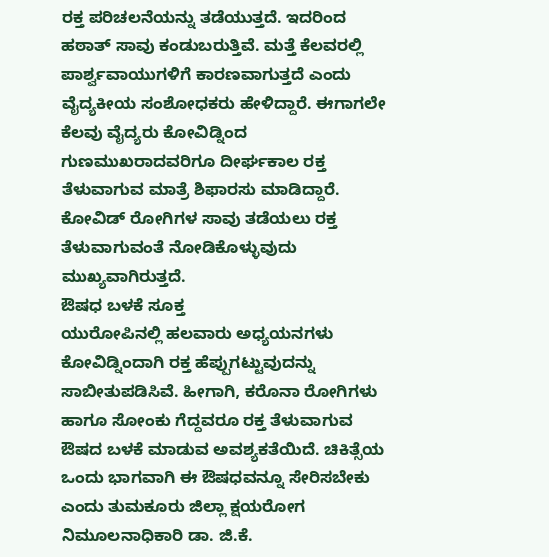ರಕ್ತ ಪರಿಚಲನೆಯನ್ನು ತಡೆಯುತ್ತದೆ. ಇದರಿಂದ ಹಠಾತ್ ಸಾವು ಕಂಡುಬರುತ್ತಿವೆ. ಮತ್ತೆ ಕೆಲವರಲ್ಲಿ ಪಾರ್ಶ್ವವಾಯುಗಳಿಗೆ ಕಾರಣವಾಗುತ್ತದೆ ಎಂದು ವೈದ್ಯಕೀಯ ಸಂಶೋಧಕರು ಹೇಳಿದ್ದಾರೆ. ಈಗಾಗಲೇ ಕೆಲವು ವೈದ್ಯರು ಕೋವಿಡ್ನಿಂದ ಗುಣಮುಖರಾದವರಿಗೂ ದೀರ್ಘಕಾಲ ರಕ್ತ ತೆಳುವಾಗುವ ಮಾತ್ರೆ ಶಿಫಾರಸು ಮಾಡಿದ್ದಾರೆ. ಕೋವಿಡ್ ರೋಗಿಗಳ ಸಾವು ತಡೆಯಲು ರಕ್ತ ತೆಳುವಾಗುವಂತೆ ನೋಡಿಕೊಳ್ಳುವುದು ಮುಖ್ಯವಾಗಿರುತ್ತದೆ.
ಔಷಧ ಬಳಕೆ ಸೂಕ್ತ
ಯುರೋಪಿನಲ್ಲಿ ಹಲವಾರು ಅಧ್ಯಯನಗಳು ಕೋವಿಡ್ನಿಂದಾಗಿ ರಕ್ತ ಹೆಪ್ಪುಗಟ್ಟುವುದನ್ನು ಸಾಬೀತುಪಡಿಸಿವೆ. ಹೀಗಾಗಿ, ಕರೊನಾ ರೋಗಿಗಳು ಹಾಗೂ ಸೋಂಕು ಗೆದ್ದವರೂ ರಕ್ತ ತೆಳುವಾಗುವ ಔಷದ ಬಳಕೆ ಮಾಡುವ ಅವಶ್ಯಕತೆಯಿದೆ. ಚಿಕಿತ್ಸೆಯ ಒಂದು ಭಾಗವಾಗಿ ಈ ಔಷಧವನ್ನೂ ಸೇರಿಸಬೇಕು ಎಂದು ತುಮಕೂರು ಜಿಲ್ಲಾ ಕ್ಷಯರೋಗ ನಿಮೂಲನಾಧಿಕಾರಿ ಡಾ. ಜಿ.ಕೆ.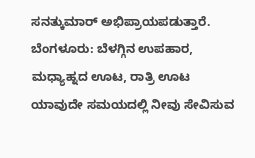ಸನತ್ಕುಮಾರ್ ಅಭಿಪ್ರಾಯಪಡುತ್ತಾರೆ.
ಬೆಂಗಳೂರು: ಬೆಳಗ್ಗಿನ ಉಪಹಾರ, ಮಧ್ಯಾಹ್ನದ ಊಟ, ರಾತ್ರಿ ಊಟ ಯಾವುದೇ ಸಮಯದಲ್ಲಿ ನೀವು ಸೇವಿಸುವ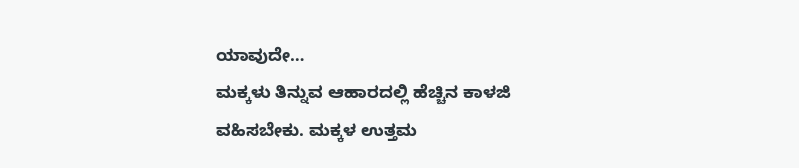ಯಾವುದೇ…
ಮಕ್ಕಳು ತಿನ್ನುವ ಆಹಾರದಲ್ಲಿ ಹೆಚ್ಚಿನ ಕಾಳಜಿ ವಹಿಸಬೇಕು. ಮಕ್ಕಳ ಉತ್ತಮ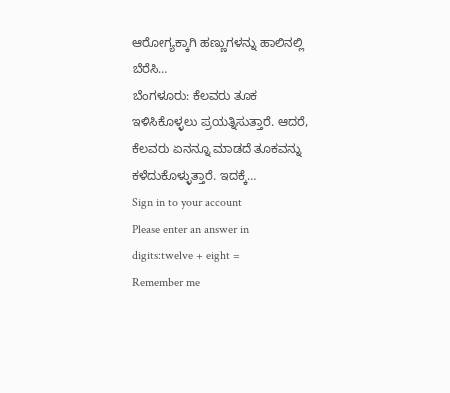ಆರೋಗ್ಯಕ್ಕಾಗಿ ಹಣ್ಣುಗಳನ್ನು ಹಾಲಿನಲ್ಲಿ ಬೆರೆಸಿ…
ಬೆಂಗಳೂರು: ಕೆಲವರು ತೂಕ ಇಳಿಸಿಕೊಳ್ಳಲು ಪ್ರಯತ್ನಿಸುತ್ತಾರೆ. ಆದರೆ, ಕೆಲವರು ಏನನ್ನೂ ಮಾಡದೆ ತೂಕವನ್ನು ಕಳೆದುಕೊಳ್ಳುತ್ತಾರೆ. ಇದಕ್ಕೆ…
Sign in to your account
Please enter an answer in digits:twelve + eight =
Remember me